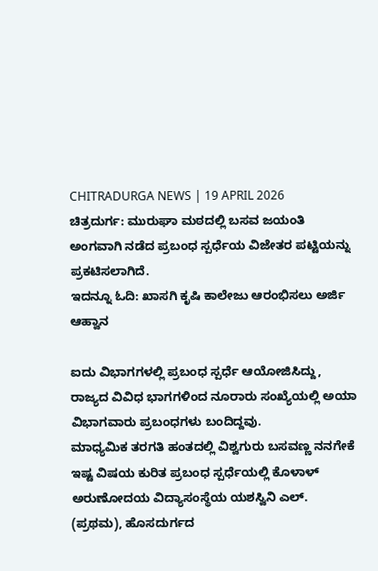CHITRADURGA NEWS | 19 APRIL 2026
ಚಿತ್ರದುರ್ಗ: ಮುರುಘಾ ಮಠದಲ್ಲಿ ಬಸವ ಜಯಂತಿ ಅಂಗವಾಗಿ ನಡೆದ ಪ್ರಬಂಧ ಸ್ಪರ್ಧೆಯ ವಿಜೇತರ ಪಟ್ಟಿಯನ್ನು ಪ್ರಕಟಿಸಲಾಗಿದೆ.
ಇದನ್ನೂ ಓದಿ: ಖಾಸಗಿ ಕೃಷಿ ಕಾಲೇಜು ಆರಂಭಿಸಲು ಅರ್ಜಿ ಆಹ್ವಾನ

ಐದು ವಿಭಾಗಗಳಲ್ಲಿ ಪ್ರಬಂಧ ಸ್ಪರ್ಧೆ ಆಯೋಜಿಸಿದ್ದು, ರಾಜ್ಯದ ವಿವಿಧ ಭಾಗಗಳಿಂದ ನೂರಾರು ಸಂಖ್ಯೆಯಲ್ಲಿ ಅಯಾ ವಿಭಾಗವಾರು ಪ್ರಬಂಧಗಳು ಬಂದಿದ್ದವು.
ಮಾಧ್ಯಮಿಕ ತರಗತಿ ಹಂತದಲ್ಲಿ ವಿಶ್ವಗುರು ಬಸವಣ್ಣ ನನಗೇಕೆ ಇಷ್ಟ ವಿಷಯ ಕುರಿತ ಪ್ರಬಂಧ ಸ್ಪರ್ಧೆಯಲ್ಲಿ ಕೊಳಾಳ್ ಅರುಣೋದಯ ವಿದ್ಯಾಸಂಸ್ಥೆಯ ಯಶಸ್ವಿನಿ ಎಲ್. (ಪ್ರಥಮ), ಹೊಸದುರ್ಗದ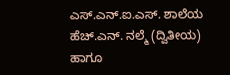ಎಸ್.ಎನ್.ಐ.ಎಸ್. ಶಾಲೆಯ ಹೆಚ್.ಎನ್. ನಲ್ಮೆ (ದ್ವಿತೀಯ) ಹಾಗೂ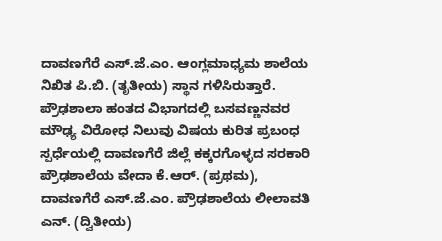ದಾವಣಗೆರೆ ಎಸ್.ಜೆ.ಎಂ. ಆಂಗ್ಲಮಾಧ್ಯಮ ಶಾಲೆಯ ನಿಖಿತ ಪಿ.ಬಿ. (ತೃತೀಯ) ಸ್ಥಾನ ಗಳಿಸಿರುತ್ತಾರೆ.
ಪ್ರೌಢಶಾಲಾ ಹಂತದ ವಿಭಾಗದಲ್ಲಿ ಬಸವಣ್ಣನವರ ಮೌಢ್ಯ ವಿರೋಧ ನಿಲುವು ವಿಷಯ ಕುರಿತ ಪ್ರಬಂಧ ಸ್ಪರ್ಧೆಯಲ್ಲಿ ದಾವಣಗೆರೆ ಜಿಲ್ಲೆ ಕಕ್ಕರಗೊಳ್ಳದ ಸರಕಾರಿ ಪ್ರೌಢಶಾಲೆಯ ವೇದಾ ಕೆ.ಆರ್. (ಪ್ರಥಮ), ದಾವಣಗೆರೆ ಎಸ್.ಜೆ.ಎಂ. ಪ್ರೌಢಶಾಲೆಯ ಲೀಲಾವತಿ ಎನ್. (ದ್ವಿತೀಯ)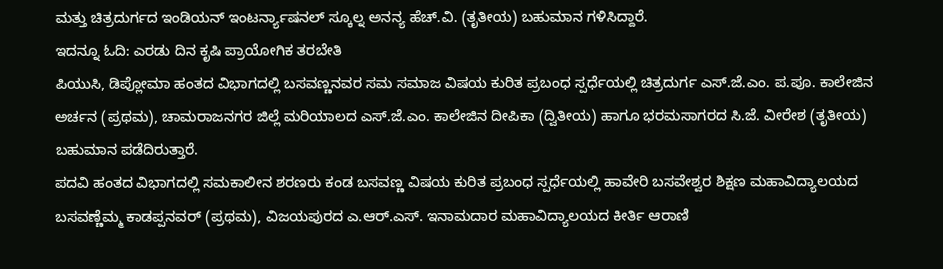ಮತ್ತು ಚಿತ್ರದುರ್ಗದ ಇಂಡಿಯನ್ ಇಂಟರ್ನ್ಯಾಷನಲ್ ಸ್ಕೂಲ್ನ ಅನನ್ಯ ಹೆಚ್.ವಿ. (ತೃತೀಯ) ಬಹುಮಾನ ಗಳಿಸಿದ್ದಾರೆ.
ಇದನ್ನೂ ಓದಿ: ಎರಡು ದಿನ ಕೃಷಿ ಪ್ರಾಯೋಗಿಕ ತರಬೇತಿ
ಪಿಯುಸಿ, ಡಿಪ್ಲೋಮಾ ಹಂತದ ವಿಭಾಗದಲ್ಲಿ ಬಸವಣ್ಣನವರ ಸಮ ಸಮಾಜ ವಿಷಯ ಕುರಿತ ಪ್ರಬಂಧ ಸ್ಪರ್ಧೆಯಲ್ಲಿ ಚಿತ್ರದುರ್ಗ ಎಸ್.ಜೆ.ಎಂ. ಪ.ಪೂ. ಕಾಲೇಜಿನ ಅರ್ಚನ (ಪ್ರಥಮ), ಚಾಮರಾಜನಗರ ಜಿಲ್ಲೆ ಮರಿಯಾಲದ ಎಸ್.ಜೆ.ಎಂ. ಕಾಲೇಜಿನ ದೀಪಿಕಾ (ದ್ವಿತೀಯ) ಹಾಗೂ ಭರಮಸಾಗರದ ಸಿ.ಜೆ. ವೀರೇಶ (ತೃತೀಯ) ಬಹುಮಾನ ಪಡೆದಿರುತ್ತಾರೆ.
ಪದವಿ ಹಂತದ ವಿಭಾಗದಲ್ಲಿ ಸಮಕಾಲೀನ ಶರಣರು ಕಂಡ ಬಸವಣ್ಣ ವಿಷಯ ಕುರಿತ ಪ್ರಬಂಧ ಸ್ಪರ್ಧೆಯಲ್ಲಿ ಹಾವೇರಿ ಬಸವೇಶ್ವರ ಶಿಕ್ಷಣ ಮಹಾವಿದ್ಯಾಲಯದ ಬಸವಣ್ಣೆಮ್ಮ ಕಾಡಪ್ಪನವರ್ (ಪ್ರಥಮ), ವಿಜಯಪುರದ ಎ.ಆರ್.ಎಸ್. ಇನಾಮದಾರ ಮಹಾವಿದ್ಯಾಲಯದ ಕೀರ್ತಿ ಆರಾಣಿ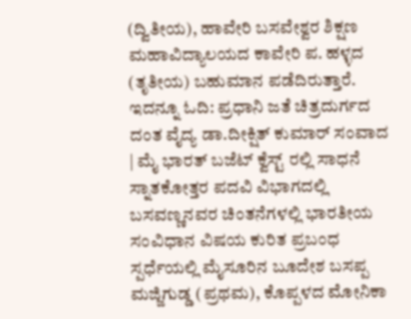(ದ್ವಿತೀಯ), ಹಾವೇರಿ ಬಸವೇಶ್ವರ ಶಿಕ್ಷಣ ಮಹಾವಿದ್ಯಾಲಯದ ಕಾವೇರಿ ಪ. ಹಳ್ಳದ (ತೃತೀಯ) ಬಹುಮಾನ ಪಡೆದಿರುತ್ತಾರೆ.
ಇದನ್ನೂ ಓದಿ: ಪ್ರಧಾನಿ ಜತೆ ಚಿತ್ರದುರ್ಗದ ದಂತ ವೈದ್ಯ ಡಾ.ದೀಕ್ಷಿತ್ ಕುಮಾರ್ ಸಂವಾದ | ಮೈ ಭಾರತ್ ಬಜೆಟ್ ಕ್ವೆಸ್ಟ್ ರಲ್ಲಿ ಸಾಧನೆ
ಸ್ನಾತಕೋತ್ತರ ಪದವಿ ವಿಭಾಗದಲ್ಲಿ ಬಸವಣ್ಣನವರ ಚಿಂತನೆಗಳಲ್ಲಿ ಭಾರತೀಯ ಸಂವಿಧಾನ ವಿಷಯ ಕುರಿತ ಪ್ರಬಂಧ ಸ್ಪರ್ಧೆಯಲ್ಲಿ ಮೈಸೂರಿನ ಬೂದೇಶ ಬಸಪ್ಪ ಮಜ್ಜಿಗುಡ್ಡ (ಪ್ರಥಮ), ಕೊಪ್ಪಳದ ಮೋನಿಕಾ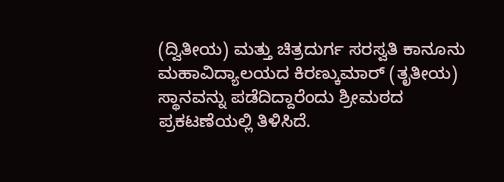(ದ್ವಿತೀಯ) ಮತ್ತು ಚಿತ್ರದುರ್ಗ ಸರಸ್ವತಿ ಕಾನೂನು ಮಹಾವಿದ್ಯಾಲಯದ ಕಿರಣ್ಕುಮಾರ್ (ತೃತೀಯ) ಸ್ಥಾನವನ್ನು ಪಡೆದಿದ್ದಾರೆಂದು ಶ್ರೀಮಠದ ಪ್ರಕಟಣೆಯಲ್ಲಿ ತಿಳಿಸಿದೆ.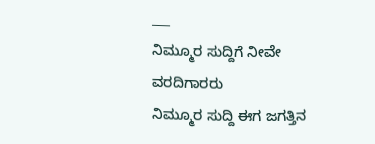___
ನಿಮ್ಮೂರ ಸುದ್ದಿಗೆ ನೀವೇ ವರದಿಗಾರರು
ನಿಮ್ಮೂರ ಸುದ್ದಿ ಈಗ ಜಗತ್ತಿನ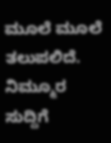ಮೂಲೆ ಮೂಲೆ ತಲುಪಲಿದೆ. ನಿಮ್ಮೂರ ಸುದ್ದಿಗೆ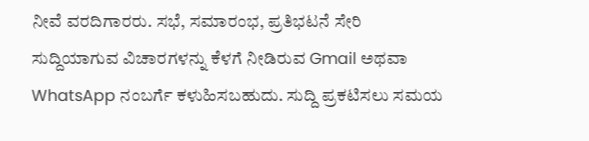ನೀವೆ ವರದಿಗಾರರು. ಸಭೆ, ಸಮಾರಂಭ, ಪ್ರತಿಭಟನೆ ಸೇರಿ ಸುದ್ದಿಯಾಗುವ ವಿಚಾರಗಳನ್ನು ಕೆಳಗೆ ನೀಡಿರುವ Gmail ಅಥವಾ WhatsApp ನಂಬರ್ಗೆ ಕಳುಹಿಸಬಹುದು. ಸುದ್ದಿ ಪ್ರಕಟಿಸಲು ಸಮಯ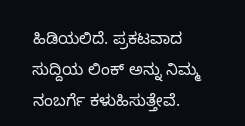ಹಿಡಿಯಲಿದೆ. ಪ್ರಕಟವಾದ ಸುದ್ದಿಯ ಲಿಂಕ್ ಅನ್ನು ನಿಮ್ಮ ನಂಬರ್ಗೆ ಕಳುಹಿಸುತ್ತೇವೆ.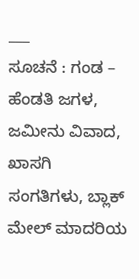___
ಸೂಚನೆ : ಗಂಡ – ಹೆಂಡತಿ ಜಗಳ, ಜಮೀನು ವಿವಾದ, ಖಾಸಗಿ ಸಂಗತಿಗಳು, ಬ್ಲಾಕ್ ಮೇಲ್ ಮಾದರಿಯ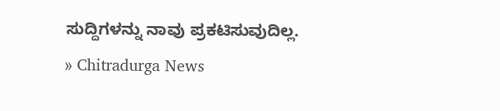ಸುದ್ದಿಗಳನ್ನು ನಾವು ಪ್ರಕಟಿಸುವುದಿಲ್ಲ.
» Chitradurga News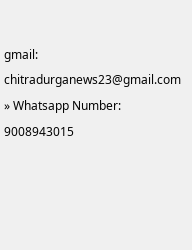gmail: chitradurganews23@gmail.com
» Whatsapp Number: 9008943015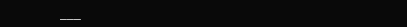___